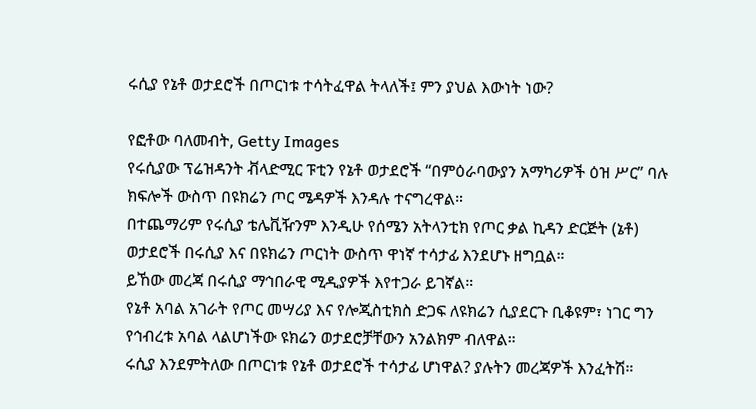ሩሲያ የኔቶ ወታደሮች በጦርነቱ ተሳትፈዋል ትላለች፤ ምን ያህል እውነት ነው?

የፎቶው ባለመብት, Getty Images
የሩሲያው ፕሬዝዳንት ቭላድሚር ፑቲን የኔቶ ወታደሮች “በምዕራባውያን አማካሪዎች ዕዝ ሥር” ባሉ ክፍሎች ውስጥ በዩክሬን ጦር ሜዳዎች እንዳሉ ተናግረዋል።
በተጨማሪም የሩሲያ ቴሌቪዥንም እንዲሁ የሰሜን አትላንቲክ የጦር ቃል ኪዳን ድርጅት (ኔቶ) ወታደሮች በሩሲያ እና በዩክሬን ጦርነት ውስጥ ዋነኛ ተሳታፊ እንደሆኑ ዘግቧል።
ይኸው መረጃ በሩሲያ ማኅበራዊ ሚዲያዎች እየተጋራ ይገኛል።
የኔቶ አባል አገራት የጦር መሣሪያ እና የሎጂስቲክስ ድጋፍ ለዩክሬን ሲያደርጉ ቢቆዩም፣ ነገር ግን የኅብረቱ አባል ላልሆነችው ዩክሬን ወታደሮቻቸውን አንልክም ብለዋል።
ሩሲያ እንደምትለው በጦርነቱ የኔቶ ወታደሮች ተሳታፊ ሆነዋል? ያሉትን መረጃዎች እንፈትሽ።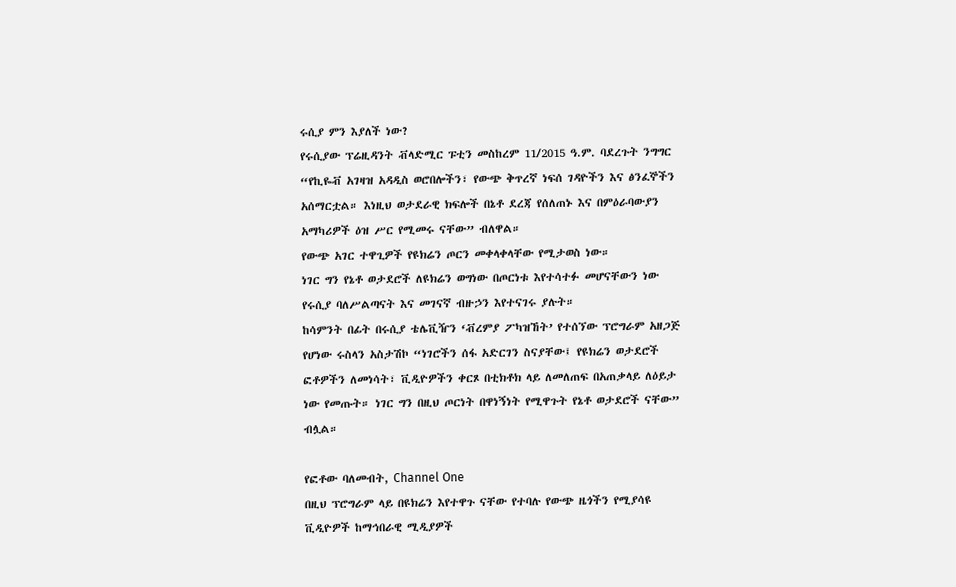ሩሲያ ምን እያለች ነው?
የሩሲያው ፕሬዚዳንት ቭላድሚር ፑቲን መስከረም 11/2015 ዓ.ም. ባደረጉት ንግግር “የኪዬቭ አገዛዝ አዳዲስ ወሮበሎችን፣ የውጭ ቅጥረኛ ነፍሰ ገዳዮችን እና ፅንፈኞችን አሰማርቷል። እነዚህ ወታደራዊ ክፍሎች በኔቶ ደረጃ የሰለጠኑ እና በምዕራባውያን አማካሪዎች ዕዝ ሥር የሚመሩ ናቸው” ብለዋል።
የውጭ አገር ተዋጊዎች የዩክሬን ጦርን መቀላቀላቸው የሚታወስ ነው።
ነገር ግን የኔቶ ወታደሮች ለዩክሬን ወግነው በጦርነቱ እየተሳተፉ መሆናቸውን ነው የሩሲያ ባለሥልጣናት እና መገናኛ ብዙኃን እየተናገሩ ያሉት።
ከሳምንት በፊት በሩሲያ ቴሌቪዥን ‘ቭረምያ ፖካዝኸት’ የተሰኘው ፕሮግራም አዘጋጅ የሆነው ሩስላን አስታሽኮ “ነገሮችን ሰፋ አድርገን ስናያቸው፤ የዩክሬን ወታደሮች ፎቶዎችን ለመነሳት፣ ቪዲዮዎችን ቀርጾ በቲክቶክ ላይ ለመለጠፍ በአጠቃላይ ለዕይታ ነው የመጡት። ነገር ግን በዚህ ጦርነት በዋነኝነት የሚዋጉት የኔቶ ወታደሮች ናቸው” ብሏል።

የፎቶው ባለመብት, Channel One
በዚህ ፕሮግራም ላይ በዩክሬን እየተዋጉ ናቸው የተባሉ የውጭ ዜጎችን የሚያሳዩ ቪዲዮዎች ከማኅበራዊ ሚዲያዎች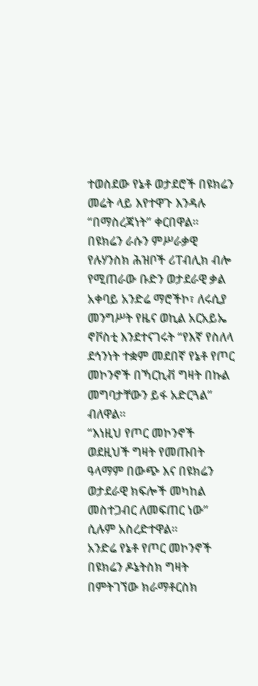ተወስደው የኔቶ ወታደሮች በዩክሬን መሬት ላይ እየተዋጉ እንዳሉ “በማስረጃነት” ቀርበዋል።
በዩክሬን ራሱን ምሥራቃዊ የሉሃንስክ ሕዝቦች ሪፐብሊክ ብሎ የሚጠራው ቡድን ወታደራዊ ቃል አቀባይ አንድሬ ማሮችኮ፣ ለሩሲያ መንግሥት የዜና ወኪል አርአይኤ ኖቮስቲ እንደተናገሩት “የእኛ የስለላ ደኅንነት ተቋም መደበኛ የኔቶ የጦር መኮንኖች በኻርኪቭ ግዛት በኩል መግባታቸውን ይፋ አድርጓል” ብለዋል።
“እነዚህ የጦር መኮንኖች ወደዚህች ግዛት የመጡበት ዓላማም በውጭ እና በዩክሬን ወታደራዊ ክፍሎች መካከል መስተጋብር ለመፍጠር ነው” ሲሉም አስረድተዋል።
አንድሬ የኔቶ የጦር መኮንኖች በዩክሬን ዶኔትስክ ግዛት በምትገኘው ክራማቶርስክ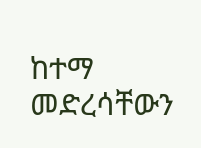ከተማ መድረሳቸውን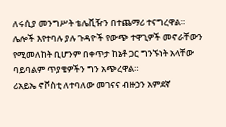ለሩሲያ መንግሥት ቴሌቪዥን በተጨማሪ ተናግረዋል።
ሌሎች እየተባሉ ያሉ ጉዳዮች የውጭ ተዋጊዎች መኖራቸውን የሚመለከት ቢሆንም በቀጥታ ከኔቶ ጋር ግንኙነት አላቸው ባይባልም ጥያቄዎችን ግን አጭረዋል።
ሪአይኤ ኖቮስቲ ለተባለው መገናና ብዙኃን አምደኛ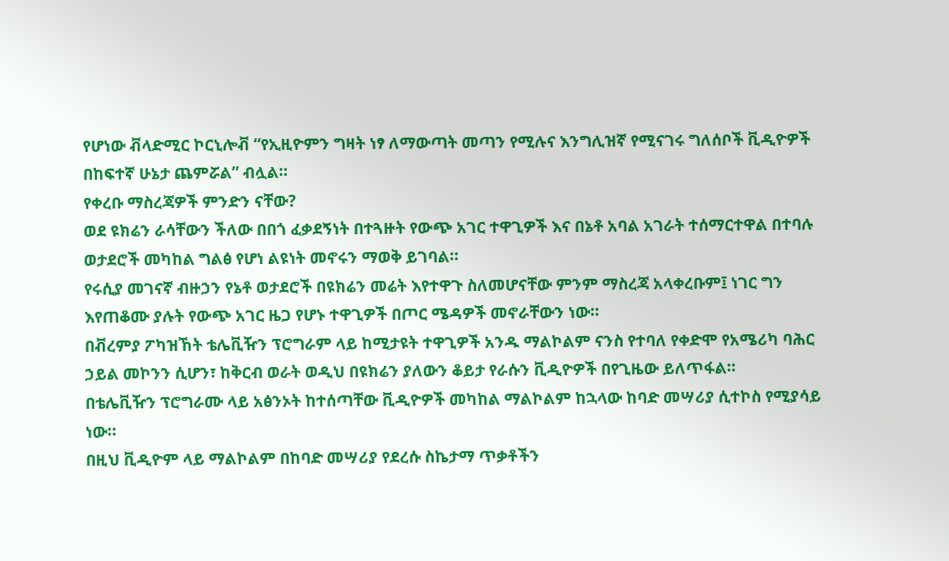የሆነው ቭላድሚር ኮርኒሎቭ “የኢዚዮምን ግዛት ነፃ ለማውጣት መጣን የሚሉና እንግሊዝኛ የሚናገሩ ግለሰቦች ቪዲዮዎች በከፍተኛ ሁኔታ ጨምሯል” ብሏል።
የቀረቡ ማስረጃዎች ምንድን ናቸው?
ወደ ዩክሬን ራሳቸውን ችለው በበጎ ፈቃደኝነት በተጓዙት የውጭ አገር ተዋጊዎች እና በኔቶ አባል አገራት ተሰማርተዋል በተባሉ ወታደሮች መካከል ግልፅ የሆነ ልዩነት መኖሩን ማወቅ ይገባል።
የሩሲያ መገናኛ ብዙኃን የኔቶ ወታደሮች በዩክሬን መሬት እየተዋጉ ስለመሆናቸው ምንም ማስረጃ አላቀረቡም፤ ነገር ግን እየጠቆሙ ያሉት የውጭ አገር ዜጋ የሆኑ ተዋጊዎች በጦር ሜዳዎች መኖራቸውን ነው።
በቭረምያ ፖካዝኸት ቴሌቪዥን ፕሮግራም ላይ ከሚታዩት ተዋጊዎች አንዱ ማልኮልም ናንስ የተባለ የቀድሞ የአሜሪካ ባሕር ኃይል መኮንን ሲሆን፣ ከቅርብ ወራት ወዲህ በዩክሬን ያለውን ቆይታ የራሱን ቪዲዮዎች በየጊዜው ይለጥፋል።
በቴሌቪዥን ፕሮግራሙ ላይ አፅንኦት ከተሰጣቸው ቪዲዮዎች መካከል ማልኮልም ከኋላው ከባድ መሣሪያ ሲተኮስ የሚያሳይ ነው።
በዚህ ቪዲዮም ላይ ማልኮልም በከባድ መሣሪያ የደረሱ ስኬታማ ጥቃቶችን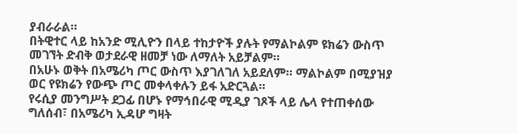ያብራራል።
በትዊተር ላይ ከአንድ ሚሊዮን በላይ ተከታዮች ያሉት የማልኮልም ዩክሬን ውስጥ መገኘት ድብቅ ወታደራዊ ዘመቻ ነው ለማለት አይቻልም።
በአሁኑ ወቅት በአሜሪካ ጦር ውስጥ እያገለገለ አይደለም። ማልኮልም በሚያዝያ ወር የዩክሬን የውጭ ጦር መቀላቀሉን ይፋ አድርጓል።
የሩሲያ መንግሥት ደጋፊ በሆኑ የማኅበራዊ ሚዲያ ገጾች ላይ ሌላ የተጠቀሰው ግለሰብ፣ በአሜሪካ ኢዳሆ ግዛት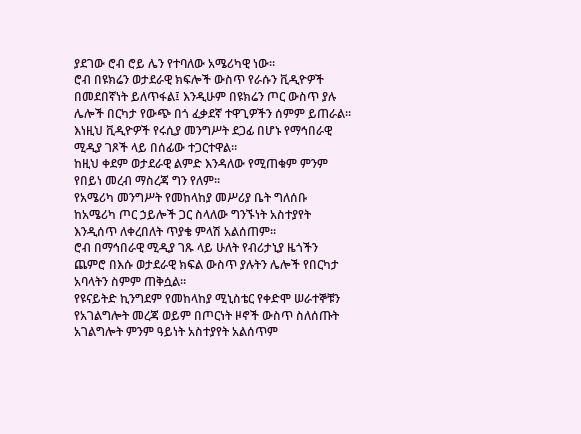ያደገው ሮብ ሮይ ሌን የተባለው አሜሪካዊ ነው።
ሮብ በዩክሬን ወታደራዊ ክፍሎች ውስጥ የራሱን ቪዲዮዎች በመደበኛነት ይለጥፋል፤ እንዲሁም በዩክሬን ጦር ውስጥ ያሉ ሌሎች በርካታ የውጭ በጎ ፈቃደኛ ተዋጊዎችን ሰምም ይጠራል።
እነዚህ ቪዲዮዎች የሩሲያ መንግሥት ደጋፊ በሆኑ የማኅበራዊ ሚዲያ ገጾች ላይ በሰፊው ተጋርተዋል።
ከዚህ ቀደም ወታደራዊ ልምድ እንዳለው የሚጠቁም ምንም የበይነ መረብ ማስረጃ ግን የለም።
የአሜሪካ መንግሥት የመከላከያ መሥሪያ ቤት ግለሰቡ ከአሜሪካ ጦር ኃይሎች ጋር ስላለው ግንኙነት አስተያየት እንዲሰጥ ለቀረበለት ጥያቄ ምላሽ አልሰጠም።
ሮብ በማኅበራዊ ሚዲያ ገጹ ላይ ሁለት የብሪታኒያ ዜጎችን ጨምሮ በእሱ ወታደራዊ ክፍል ውስጥ ያሉትን ሌሎች የበርካታ አባላትን ስምም ጠቅሷል።
የዩናይትድ ኪንግደም የመከላከያ ሚኒስቴር የቀድሞ ሠራተኞቹን የአገልግሎት መረጃ ወይም በጦርነት ዞኖች ውስጥ ስለሰጡት አገልግሎት ምንም ዓይነት አስተያየት አልሰጥም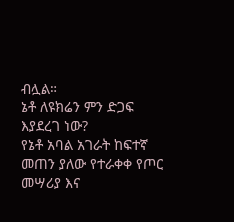ብሏል።
ኔቶ ለዩክሬን ምን ድጋፍ እያደረገ ነው?
የኔቶ አባል አገራት ከፍተኛ መጠን ያለው የተራቀቀ የጦር መሣሪያ እና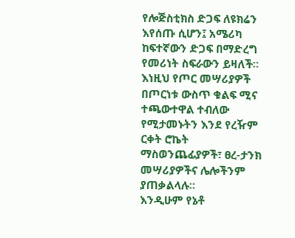የሎጅስቲክስ ድጋፍ ለዩክሬን እየሰጡ ሲሆን፤ አሜሪካ ከፍተኛውን ድጋፍ በማድረግ የመሪነት ስፍራውን ይዛለች።
እነዚህ የጦር መሣሪያዎች በጦርነቱ ውስጥ ቁልፍ ሚና ተጫውተዋል ተብለው የሚታመኑትን እንደ የረዥም ርቀት ሮኬት ማስወንጨፊያዎች፣ ፀረ-ታንክ መሣሪያዎችና ሌሎችንም ያጠቃልላሉ።
እንዲሁም የኔቶ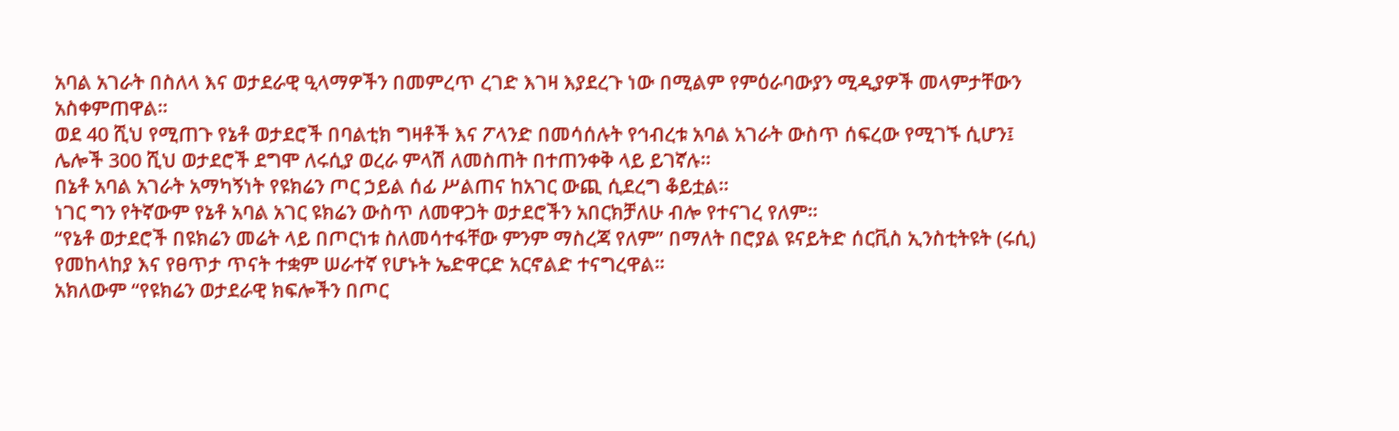አባል አገራት በስለላ እና ወታደራዊ ዒላማዎችን በመምረጥ ረገድ እገዛ እያደረጉ ነው በሚልም የምዕራባውያን ሚዲያዎች መላምታቸውን አስቀምጠዋል።
ወደ 40 ሺህ የሚጠጉ የኔቶ ወታደሮች በባልቲክ ግዛቶች እና ፖላንድ በመሳሰሉት የኅብረቱ አባል አገራት ውስጥ ሰፍረው የሚገኙ ሲሆን፤ ሌሎች 300 ሺህ ወታደሮች ደግሞ ለሩሲያ ወረራ ምላሽ ለመስጠት በተጠንቀቅ ላይ ይገኛሉ።
በኔቶ አባል አገራት አማካኝነት የዩክሬን ጦር ኃይል ሰፊ ሥልጠና ከአገር ውጪ ሲደረግ ቆይቷል።
ነገር ግን የትኛውም የኔቶ አባል አገር ዩክሬን ውስጥ ለመዋጋት ወታደሮችን አበርክቻለሁ ብሎ የተናገረ የለም።
“የኔቶ ወታደሮች በዩክሬን መሬት ላይ በጦርነቱ ስለመሳተፋቸው ምንም ማስረጃ የለም” በማለት በሮያል ዩናይትድ ሰርቪስ ኢንስቲትዩት (ሩሲ) የመከላከያ እና የፀጥታ ጥናት ተቋም ሠራተኛ የሆኑት ኤድዋርድ አርኖልድ ተናግረዋል።
አክለውም “የዩክሬን ወታደራዊ ክፍሎችን በጦር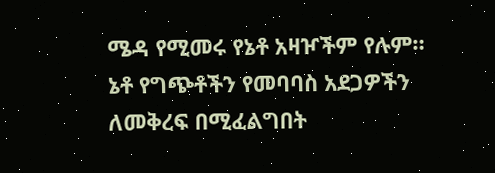ሜዳ የሚመሩ የኔቶ አዛዦችም የሉም። ኔቶ የግጭቶችን የመባባስ አደጋዎችን ለመቅረፍ በሚፈልግበት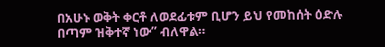በአሁኑ ወቅት ቀርቶ ለወደፊቱም ቢሆን ይህ የመከሰት ዕድሉ በጣም ዝቅተኛ ነው” ብለዋል።